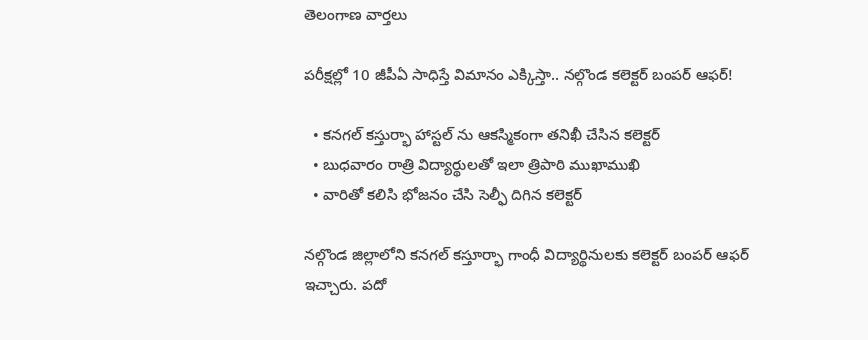తెలంగాణ వార్తలు

పరీక్షల్లో 10 జీపీఏ సాధిస్తే విమానం ఎక్కిస్తా.. నల్గొండ కలెక్టర్ బంపర్ ఆఫర్!

  • కనగల్ కస్తుర్భా హాస్టల్ ను ఆకస్మికంగా తనిఖీ చేసిన కలెక్టర్
  • బుధవారం రాత్రి విద్యార్థులతో ఇలా త్రిపాఠి ముఖాముఖి
  • వారితో కలిసి భోజనం చేసి సెల్ఫీ దిగిన కలెక్టర్

నల్గొండ జిల్లాలోని కనగల్ కస్తూర్భా గాంధీ విద్యార్థినులకు కలెక్టర్ బంపర్ ఆఫర్ ఇచ్చారు. పదో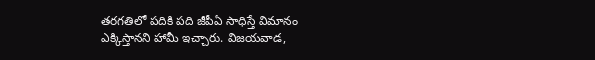తరగతిలో పదికి పది జీపీఏ సాధిస్తే విమానం ఎక్కిస్తానని హామీ ఇచ్చారు. విజయవాడ,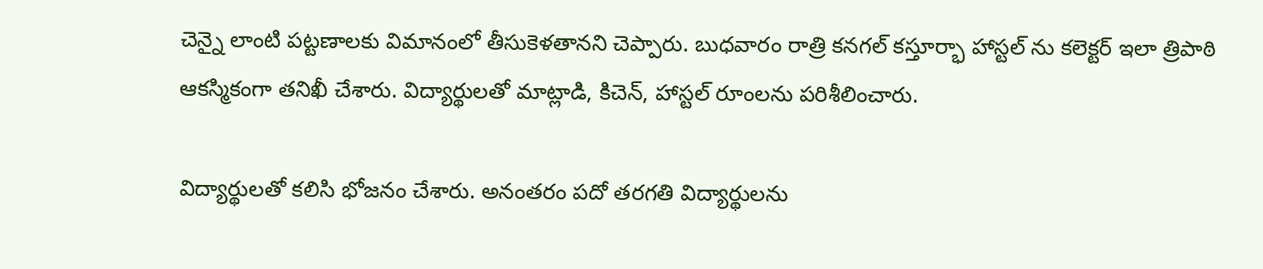చెన్నై లాంటి పట్టణాలకు విమానంలో తీసుకెళతానని చెప్పారు. బుధవారం రాత్రి కనగల్ కస్తూర్భా హాస్టల్ ను కలెక్టర్ ఇలా త్రిపాఠి ఆకస్మికంగా తనిఖీ చేశారు. విద్యార్థులతో మాట్లాడి, కిచెన్, హాస్టల్ రూంలను పరిశీలించారు.

విద్యార్థులతో కలిసి భోజనం చేశారు. అనంతరం పదో తరగతి విద్యార్థులను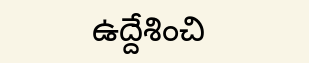ఉద్దేశించి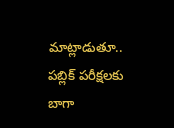మాట్లాడుతూ.. పబ్లిక్ పరీక్షలకు బాగా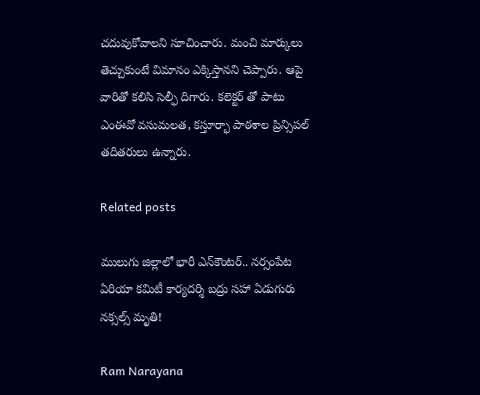చదువుకోవాలని సూచించారు. మంచి మార్కులు తెచ్చుకుంటే విమానం ఎక్కిస్తానని చెప్పారు. ఆపై వారితో కలిసి సెల్ఫీ దిగారు. కలెక్టర్ తో పాటు ఎంఈవో వసుమలత, కస్తూర్భా పాఠశాల ప్రిన్సిపల్ తదితరులు ఉన్నారు.

Related posts

ములుగు జిల్లాలో భారీ ఎన్‌కౌంటర్.. నర్సంపేట ఏరియా కమిటీ కార్యదర్శి బద్రు సహా ఏడుగురు నక్సల్స్ మృతి!

Ram Narayana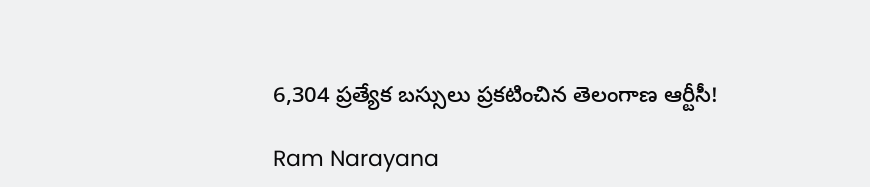6,304 ప్రత్యేక బస్సులు ప్రకటించిన తెలంగాణ ఆర్టీసీ!

Ram Narayana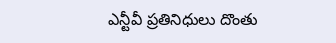ఎన్టీవీ ప్రతినిధులు దొంతు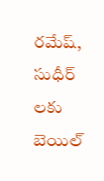రమేష్, సుధీర్ లకు బెయిల్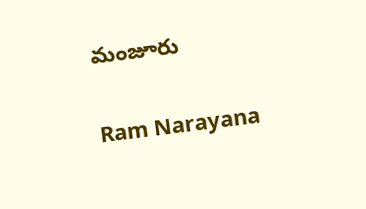మంజూరు

Ram Narayana